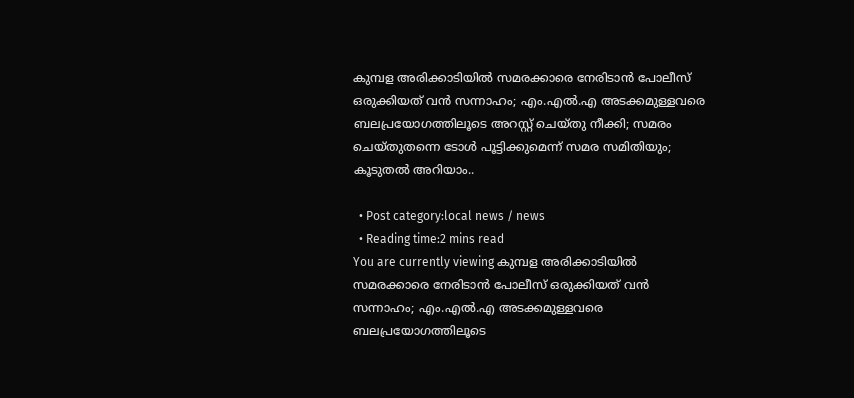കുമ്പള അരിക്കാടിയിൽ സമരക്കാരെ നേരിടാൻ പോലീസ് ഒരുക്കിയത് വൻ സന്നാഹം; എം.എൽ.എ അടക്കമുള്ളവരെ ബലപ്രയോഗത്തിലൂടെ അറസ്റ്റ് ചെയ്തു നീക്കി; സമരം ചെയ്തുതന്നെ ടോൾ പൂട്ടിക്കുമെന്ന് സമര സമിതിയും; കൂടുതൽ അറിയാം..

  • Post category:local news / news
  • Reading time:2 mins read
You are currently viewing കുമ്പള അരിക്കാടിയിൽ സമരക്കാരെ നേരിടാൻ പോലീസ് ഒരുക്കിയത് വൻ സന്നാഹം; എം.എൽ.എ അടക്കമുള്ളവരെ ബലപ്രയോഗത്തിലൂടെ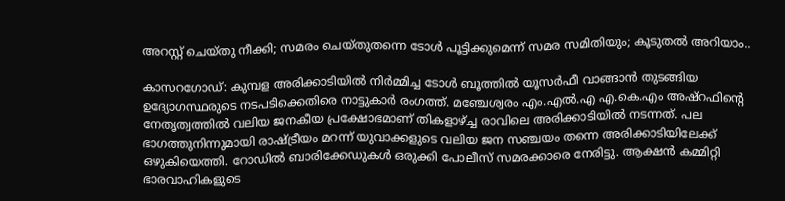അറസ്റ്റ് ചെയ്തു നീക്കി; സമരം ചെയ്തുതന്നെ ടോൾ പൂട്ടിക്കുമെന്ന് സമര സമിതിയും; കൂടുതൽ അറിയാം..

കാസറഗോഡ്: കുമ്പള അരിക്കാടിയിൽ നിർമ്മിച്ച ടോൾ ബൂത്തിൽ യൂസർഫീ വാങ്ങാൻ തുടങ്ങിയ ഉദ്യോഗസ്ഥരുടെ നടപടിക്കെതിരെ നാട്ടുകാർ രംഗത്ത്. മഞ്ചേശ്വരം എം.എൽ.എ എ.കെ.എം അഷ്‌റഫിൻ്റെ നേതൃത്വത്തിൽ വലിയ ജനകീയ പ്രക്ഷോഭമാണ് തികളാഴ്ച്ച രാവിലെ അരിക്കാടിയിൽ നടന്നത്. പല ഭാഗത്തുനിന്നുമായി രാഷ്ട്രീയം മറന്ന് യുവാക്കളുടെ വലിയ ജന സഞ്ചയം തന്നെ അരിക്കാടിയിലേക്ക് ഒഴുകിയെത്തി. റോഡിൽ ബാരിക്കേഡുകൾ ഒരുക്കി പോലീസ് സമരക്കാരെ നേരിട്ടു. ആക്ഷൻ കമ്മിറ്റി ഭാരവാഹികളുടെ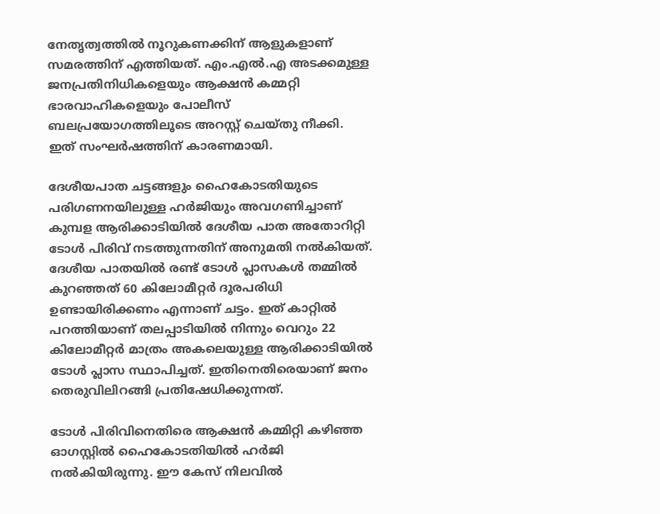നേതൃത്വത്തിൽ നൂറുകണക്കിന് ആളുകളാണ് സമരത്തിന് എത്തിയത്. എം.എൽ.എ അടക്കമുള്ള ജനപ്രതിനിധികളെയും ആക്ഷൻ കമ്മറ്റി ഭാരവാഹികളെയും പോലീസ് ബലപ്രയോഗത്തിലൂടെ അറസ്റ്റ് ചെയ്തു നീക്കി. ഇത് സംഘർഷത്തിന് കാരണമായി.

ദേശീയപാത ചട്ടങ്ങളും ഹൈകോടതിയുടെ പരിഗണനയിലുള്ള ഹർജിയും അവഗണിച്ചാണ് കുമ്പള ആരിക്കാടിയിൽ ദേശീയ പാത അതോറിറ്റി ടോൾ പിരിവ് നടത്തുന്നതിന് അനുമതി നൽകിയത്. ദേശീയ പാതയിൽ രണ്ട് ടോൾ പ്ലാസകൾ തമ്മിൽ കുറഞ്ഞത് 60 കിലോമീറ്റർ ദൂരപരിധി ഉണ്ടായിരിക്കണം എന്നാണ് ചട്ടം. ഇത് കാറ്റിൽ പറത്തിയാണ് തലപ്പാടിയിൽ നിന്നും വെറും 22 കിലോമീറ്റർ മാത്രം അകലെയുള്ള ആരിക്കാടിയിൽ ടോൾ പ്ലാസ സ്ഥാപിച്ചത്. ഇതിനെതിരെയാണ് ജനം തെരുവിലിറങ്ങി പ്രതിഷേധിക്കുന്നത്.

ടോൾ പിരിവിനെതിരെ ആക്ഷൻ കമ്മിറ്റി കഴിഞ്ഞ ഓഗസ്റ്റിൽ ഹൈകോടതിയിൽ ഹർജി നൽകിയിരുന്നു. ഈ കേസ് നിലവിൽ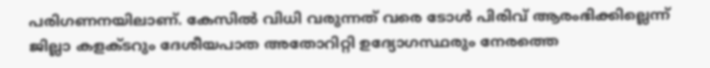പരിഗണനയിലാണ്. കേസിൽ വിധി വരുന്നത് വരെ ടോൾ പിരിവ് ആരംഭിക്കില്ലെന്ന് ജില്ലാ കളക്ടറും ദേശീയപാത അതോറിറ്റി ഉദ്യോഗസ്ഥരും നേരത്തെ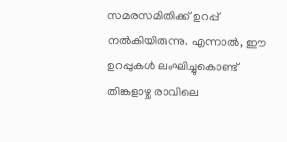സമരസമിതിക്ക് ഉറപ്പ് നൽകിയിരുന്നു. എന്നാൽ, ഈ ഉറപ്പുകൾ ലംഘിച്ചുകൊണ്ട് തിങ്കളാഴ്ച രാവിലെ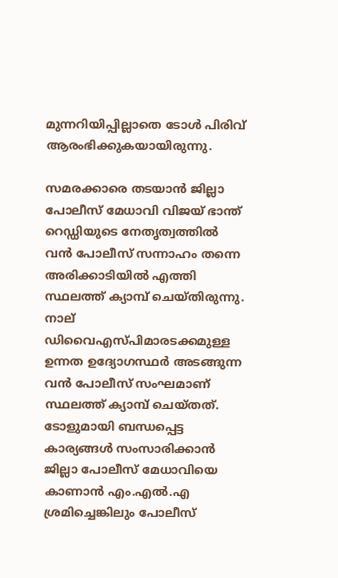മുന്നറിയിപ്പില്ലാതെ ടോൾ പിരിവ് ആരംഭിക്കുകയായിരുന്നു.

സമരക്കാരെ തടയാൻ ജില്ലാ പോലീസ് മേധാവി വിജയ് ഭാന്ത് റെഡ്ഡിയുടെ നേതൃത്വത്തിൽ വൻ പോലീസ് സന്നാഹം തന്നെ അരിക്കാടിയിൽ എത്തി സ്ഥലത്ത് ക്യാമ്പ് ചെയ്തിരുന്നു. നാല് ഡിവൈഎസ്പിമാരടക്കമുള്ള ഉന്നത ഉദ്യോഗസ്ഥർ അടങ്ങുന്ന വൻ പോലീസ് സംഘമാണ് സ്ഥലത്ത് ക്യാമ്പ് ചെയ്തത്. ടോളുമായി ബന്ധപ്പെട്ട കാര്യങ്ങൾ സംസാരിക്കാൻ ജില്ലാ പോലീസ് മേധാവിയെ കാണാൻ എം.എൽ.എ ശ്രമിച്ചെങ്കിലും പോലീസ്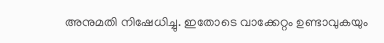അനുമതി നിഷേധിച്ചു. ഇതോടെ വാക്കേറ്റം ഉണ്ടാവുകയും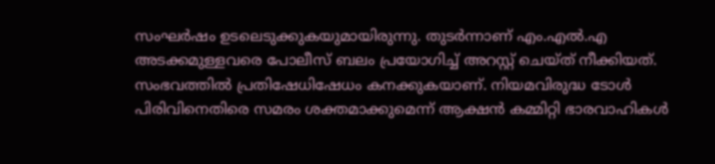സംഘർഷം ഉടലെടുക്കുകയുമായിരുന്നു. തുടർന്നാണ് എം.എൽ.എ അടക്കമുള്ളവരെ പോലീസ് ബലം പ്രയോഗിച്ച് അറസ്റ്റ് ചെയ്ത് നീക്കിയത്. സംഭവത്തിൽ പ്രതിഷേധിഷേധം കനക്കുകയാണ്. നിയമവിരുദ്ധ ടോൾ പിരിവിനെതിരെ സമരം ശക്തമാക്കുമെന്ന് ആക്ഷൻ കമ്മിറ്റി ഭാരവാഹികൾ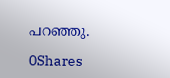പറഞ്ഞു.

0Shares